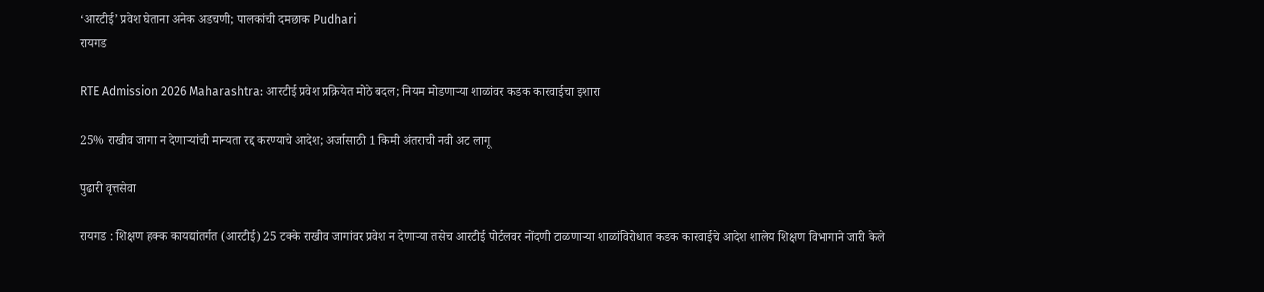‘आरटीई’ प्रवेश घेताना अनेक अडचणी; पालकांची दमछाक Pudhari
रायगड

RTE Admission 2026 Maharashtra: आरटीई प्रवेश प्रक्रियेत मोठे बदल; नियम मोडणाऱ्या शाळांवर कडक कारवाईचा इशारा

25% राखीव जागा न देणाऱ्यांची मान्यता रद्द करण्याचे आदेश; अर्जासाठी 1 किमी अंतराची नवी अट लागू

पुढारी वृत्तसेवा

रायगड : शिक्षण हक्क कायद्यांतर्गत (आरटीई) 25 टक्के राखीव जागांवर प्रवेश न देणाऱ्या तसेच आरटीई पोर्टलवर नोंदणी टाळणाऱ्या शाळांविरोधात कडक कारवाईचे आदेश शालेय शिक्षण विभागाने जारी केले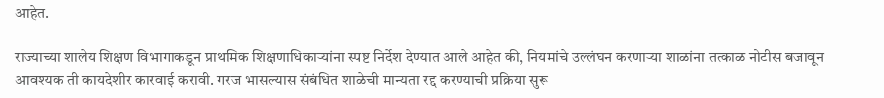आहेत.

राज्याच्या शालेय शिक्षण विभागाकडून प्राथमिक शिक्षणाधिकाऱ्यांना स्पष्ट निर्देश देण्यात आले आहेत की, नियमांचे उल्लंघन करणाऱ्या शाळांना तत्काळ नोटीस बजावून आवश्यक ती कायदेशीर कारवाई करावी. गरज भासल्यास संबंधित शाळेची मान्यता रद्द करण्याची प्रक्रिया सुरू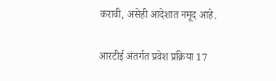करावी, असेही आदेशात नमूद आहे.

आरटीई अंतर्गत प्रवेश प्रक्रिया 17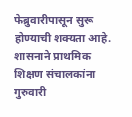फेब्रुवारीपासून सुरू होण्याची शक्यता आहे. शासनाने प्राथमिक शिक्षण संचालकांना गुरुवारी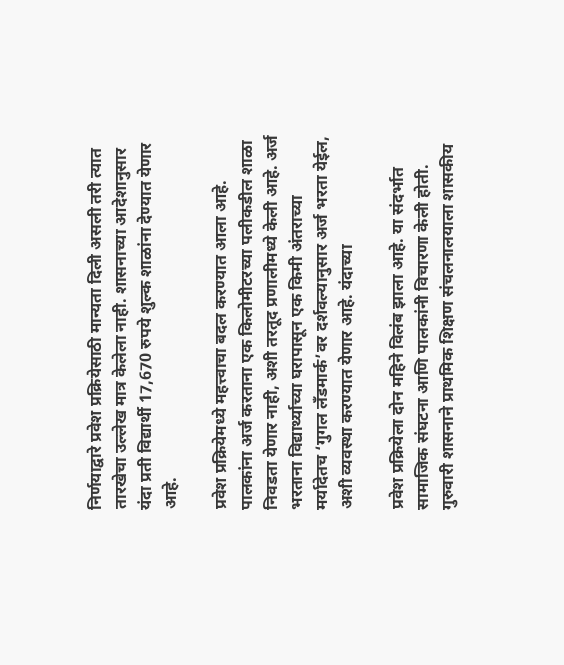निर्णयाद्वारे प्रवेश प्रक्रियेसाठी मान्यता दिली असली तरी त्यात तारखेचा उल्लेख मात्र केलेला नाही. शासनाच्या आदेशानुसार यंदा प्रती विद्यार्थी 17,670 रुपये शुल्क शाळांना देण्यात येणार आहे.

प्रवेश प्रक्रियेमध्ये महत्त्वाचा बदल करण्यात आला आहे. पालकांना अर्ज करताना एक किलोमीटरच्या पलीकडील शाळा निवडता येणार नाही, अशी तरतूद प्रणालीमध्ये केली आहे. अर्ज भरताना विद्यार्थ्याच्या घरापासून एक किमी अंतराच्या मर्यादेतच ‌‘गुगल लँडमार्क‌’वर दर्शवल्यानुसार अर्ज भरता येईल, अशी व्यवस्था करण्यात येणार आहे. यंदाच्या

प्रवेश प्रक्रियेला दोन महिने विलंब झाला आहे. या संदर्भात सामाजिक संघटना आणि पालकांनी विचारणा केली होती. गुरुवारी शासनाने प्राथमिक शिक्षण संचलनालयाला शासकीय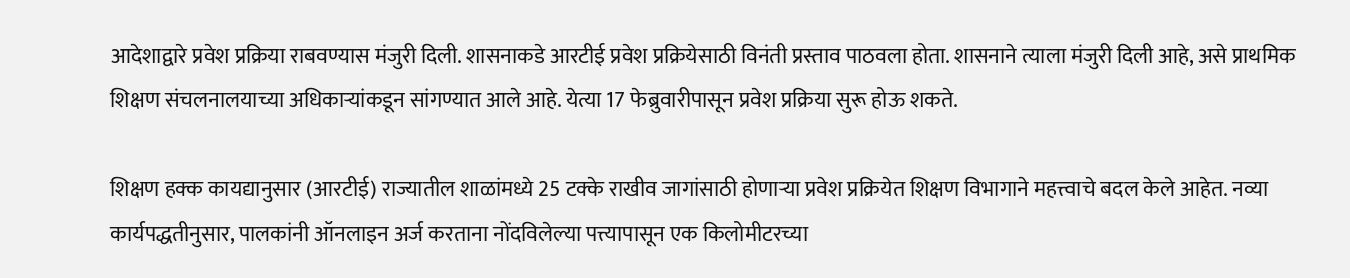आदेशाद्वारे प्रवेश प्रक्रिया राबवण्यास मंजुरी दिली. शासनाकडे आरटीई प्रवेश प्रक्रियेसाठी विनंती प्रस्ताव पाठवला होता. शासनाने त्याला मंजुरी दिली आहे, असे प्राथमिक शिक्षण संचलनालयाच्या अधिकाऱ्यांकडून सांगण्यात आले आहे. येत्या 17 फेब्रुवारीपासून प्रवेश प्रक्रिया सुरू होऊ शकते.

शिक्षण हक्क कायद्यानुसार (आरटीई) राज्यातील शाळांमध्ये 25 टक्के राखीव जागांसाठी होणाऱ्या प्रवेश प्रक्रियेत शिक्षण विभागाने महत्त्वाचे बदल केले आहेत. नव्या कार्यपद्धतीनुसार, पालकांनी ऑनलाइन अर्ज करताना नोंदविलेल्या पत्त्यापासून एक किलोमीटरच्या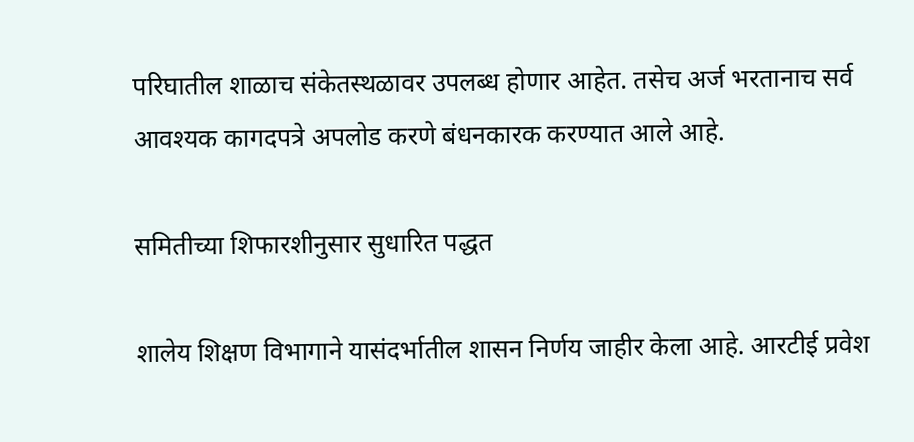परिघातील शाळाच संकेतस्थळावर उपलब्ध होणार आहेत. तसेच अर्ज भरतानाच सर्व आवश्यक कागदपत्रे अपलोड करणे बंधनकारक करण्यात आले आहे.

समितीच्या शिफारशीनुसार सुधारित पद्धत

शालेय शिक्षण विभागाने यासंदर्भातील शासन निर्णय जाहीर केला आहे. आरटीई प्रवेश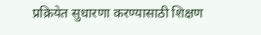प्रक्रियेत सुधारणा करण्यासाठी शिक्षण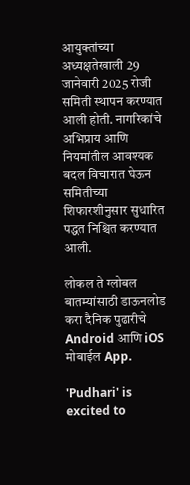आयुक्तांच्या अध्यक्षतेखाली 29 जानेवारी 2025 रोजी समिती स्थापन करण्यात आली होती. नागरिकांचे अभिप्राय आणि नियमांतील आवश्यक बदल विचारात घेऊन समितीच्या शिफारशीनुसार सुधारित पद्धत निश्चित करण्यात आली.

लोकल ते ग्लोबल बातम्यांसाठी डाऊनलोड करा दैनिक पुढारीचे Android आणि iOS मोबाईल App.

'Pudhari' is excited to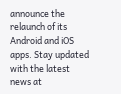announce the relaunch of its Android and iOS apps. Stay updated with the latest news at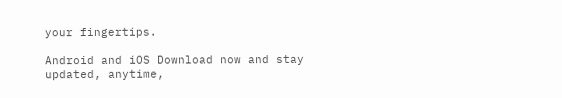your fingertips.

Android and iOS Download now and stay updated, anytime,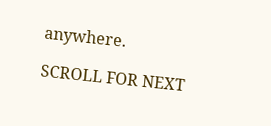anywhere.

SCROLL FOR NEXT